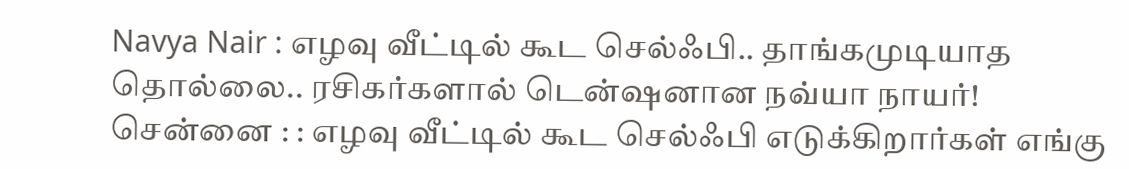Navya Nair : எழவு வீட்டில் கூட செல்ஃபி.. தாங்கமுடியாத தொல்லை.. ரசிகர்களால் டென்ஷனான நவ்யா நாயர்!
சென்னை : : எழவு வீட்டில் கூட செல்ஃபி எடுக்கிறார்கள் எங்கு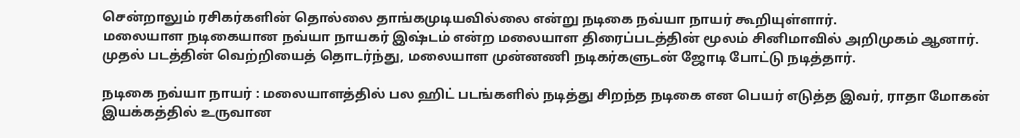சென்றாலும் ரசிகர்களின் தொல்லை தாங்கமுடியவில்லை என்று நடிகை நவ்யா நாயர் கூறியுள்ளார்.
மலையாள நடிகையான நவ்யா நாயகர் இஷ்டம் என்ற மலையாள திரைப்படத்தின் மூலம் சினிமாவில் அறிமுகம் ஆனார்.
முதல் படத்தின் வெற்றியைத் தொடர்ந்து, மலையாள முன்னணி நடிகர்களுடன் ஜோடி போட்டு நடித்தார்.

நடிகை நவ்யா நாயர் : மலையாளத்தில் பல ஹிட் படங்களில் நடித்து சிறந்த நடிகை என பெயர் எடுத்த இவர், ராதா மோகன் இயக்கத்தில் உருவான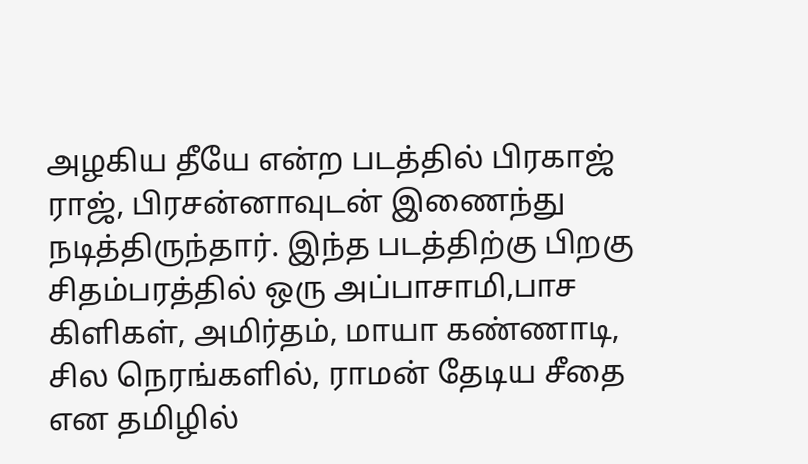அழகிய தீயே என்ற படத்தில் பிரகாஜ் ராஜ், பிரசன்னாவுடன் இணைந்து நடித்திருந்தார். இந்த படத்திற்கு பிறகு சிதம்பரத்தில் ஒரு அப்பாசாமி,பாச கிளிகள், அமிர்தம், மாயா கண்ணாடி, சில நெரங்களில், ராமன் தேடிய சீதை என தமிழில்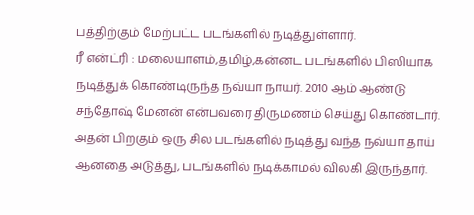பத்திற்கும் மேற்பட்ட படங்களில் நடித்துள்ளார்.
ரீ என்ட்ரி : மலையாளம்,தமிழ்,கன்னட படங்களில் பிஸியாக நடித்துக் கொண்டிருந்த நவ்யா நாயர். 2010 ஆம் ஆண்டு சந்தோஷ் மேனன் என்பவரை திருமணம் செய்து கொண்டார். அதன் பிறகும் ஒரு சில படங்களில் நடித்து வந்த நவ்யா தாய் ஆனதை அடுத்து, படங்களில் நடிக்காமல் விலகி இருந்தார்.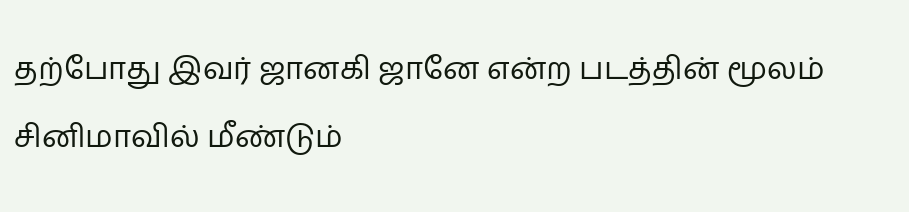தற்போது இவர் ஜானகி ஜானே என்ற படத்தின் மூலம் சினிமாவில் மீண்டும்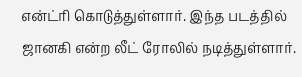என்ட்ரி கொடுத்துள்ளார். இந்த படத்தில் ஜானகி என்ற லீட் ரோலில் நடித்துள்ளார்.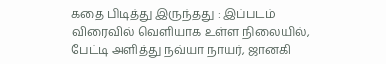கதை பிடித்து இருந்தது : இப்படம் விரைவில் வெளியாக உள்ள நிலையில், பேட்டி அளித்து நவ்யா நாயர், ஜானகி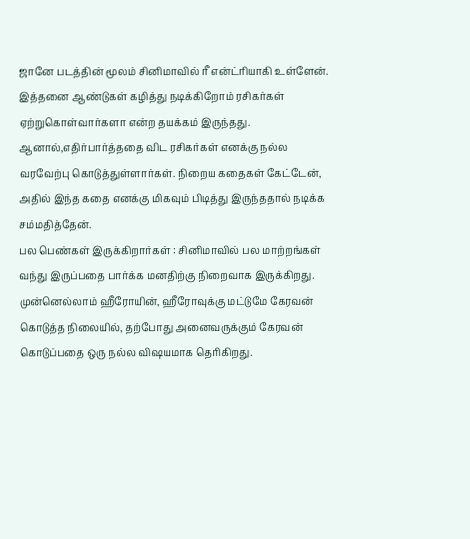ஜானே படத்தின் மூலம் சினிமாவில் ரீ என்ட்ரியாகி உள்ளேன். இத்தனை ஆண்டுகள் கழித்து நடிக்கிறோம் ரசிகர்கள் ஏற்றுகொள்வார்களா என்ற தயக்கம் இருந்தது. ஆனால்,எதிர்பார்த்ததை விட ரசிகர்கள் எனக்கு நல்ல வரவேற்பு கொடுத்துள்ளார்கள். நிறைய கதைகள் கேட்டேன், அதில் இந்த கதை எனக்கு மிகவும் பிடித்து இருந்ததால் நடிக்க சம்மதித்தேன்.
பல பெண்கள் இருக்கிறார்கள் : சினிமாவில் பல மாற்றங்கள் வந்து இருப்பதை பார்க்க மனதிற்கு நிறைவாக இருக்கிறது. முன்னெல்லாம் ஹீரோயின், ஹீரோவுக்கு மட்டுமே கேரவன் கொடுத்த நிலையில், தற்போது அனைவருக்கும் கேரவன் கொடுப்பதை ஒரு நல்ல விஷயமாக தெரிகிறது.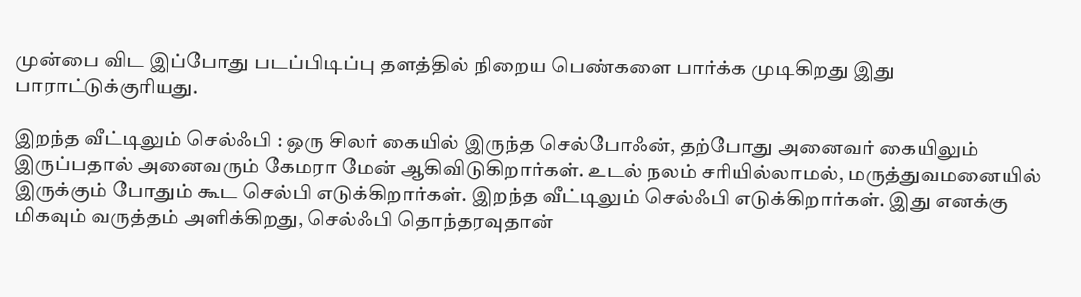முன்பை விட இப்போது படப்பிடிப்பு தளத்தில் நிறைய பெண்களை பார்க்க முடிகிறது இது பாராட்டுக்குரியது.

இறந்த வீட்டிலும் செல்ஃபி : ஒரு சிலர் கையில் இருந்த செல்போஃன், தற்போது அனைவர் கையிலும் இருப்பதால் அனைவரும் கேமரா மேன் ஆகிவிடுகிறார்கள். உடல் நலம் சரியில்லாமல், மருத்துவமனையில் இருக்கும் போதும் கூட செல்பி எடுக்கிறார்கள். இறந்த வீட்டிலும் செல்ஃபி எடுக்கிறார்கள். இது எனக்கு மிகவும் வருத்தம் அளிக்கிறது, செல்ஃபி தொந்தரவுதான்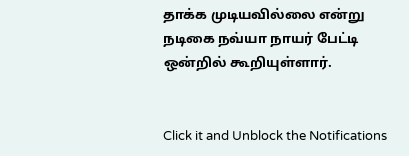தாக்க முடியவில்லை என்று நடிகை நவ்யா நாயர் பேட்டி ஒன்றில் கூறியுள்ளார்.


Click it and Unblock the Notifications